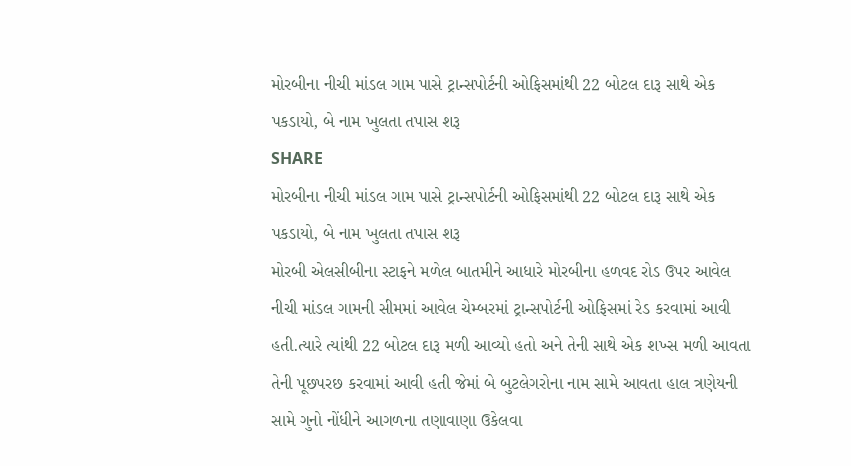મોરબીના નીચી માંડલ ગામ પાસે ટ્રાન્સપોર્ટની ઓફિસમાંથી 22 બોટલ દારૂ સાથે એક પકડાયો, બે નામ ખુલતા તપાસ શરૂ
SHARE
મોરબીના નીચી માંડલ ગામ પાસે ટ્રાન્સપોર્ટની ઓફિસમાંથી 22 બોટલ દારૂ સાથે એક પકડાયો, બે નામ ખુલતા તપાસ શરૂ
મોરબી એલસીબીના સ્ટાફને મળેલ બાતમીને આધારે મોરબીના હળવદ રોડ ઉપર આવેલ નીચી માંડલ ગામની સીમમાં આવેલ ચેમ્બરમાં ટ્રાન્સપોર્ટની ઓફિસમાં રેડ કરવામાં આવી હતી.ત્યારે ત્યાંથી 22 બોટલ દારૂ મળી આવ્યો હતો અને તેની સાથે એક શખ્સ મળી આવતા તેની પૂછપરછ કરવામાં આવી હતી જેમાં બે બુટલેગરોના નામ સામે આવતા હાલ ત્રણેયની સામે ગુનો નોંધીને આગળના તણાવાણા ઉકેલવા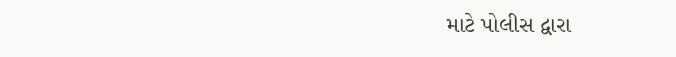માટે પોલીસ દ્વારા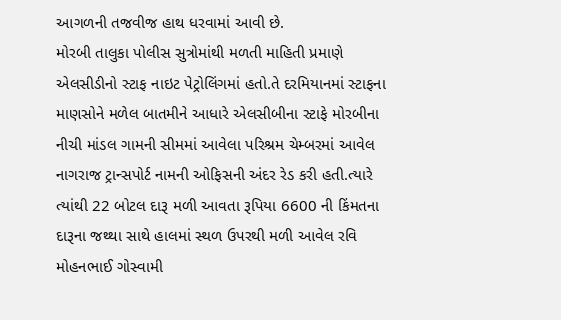આગળની તજવીજ હાથ ધરવામાં આવી છે.
મોરબી તાલુકા પોલીસ સુત્રોમાંથી મળતી માહિતી પ્રમાણે એલસીડીનો સ્ટાફ નાઇટ પેટ્રોલિંગમાં હતો.તે દરમિયાનમાં સ્ટાફના માણસોને મળેલ બાતમીને આધારે એલસીબીના સ્ટાફે મોરબીના નીચી માંડલ ગામની સીમમાં આવેલા પરિશ્રમ ચેમ્બરમાં આવેલ નાગરાજ ટ્રાન્સપોર્ટ નામની ઓફિસની અંદર રેડ કરી હતી.ત્યારે ત્યાંથી 22 બોટલ દારૂ મળી આવતા રૂપિયા 6600 ની કિંમતના દારૂના જથ્થા સાથે હાલમાં સ્થળ ઉપરથી મળી આવેલ રવિ મોહનભાઈ ગોસ્વામી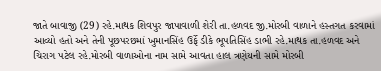જાતે બાવાજી (29) રહે.માથક શિવપુર જાપાવાળી શેરી તા.હળવદ જી.મોરબી વાળાને હસ્તગત કરવામાં આવ્યો હતો અને તેની પૂછપરછમાં ખુમાનસિંહ ઉર્ફે ડીકે ભૂપતિસિંહ ડાભી રહે.માથક તા.હળવદ અને ચિરાગ પટેલ રહે.મોરબી વાળાઓના નામ સામે આવતા હાલ ત્રણેયની સામે મોરબી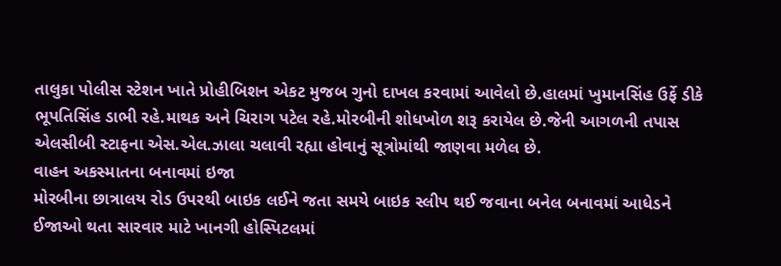તાલુકા પોલીસ સ્ટેશન ખાતે પ્રોહીબિશન એકટ મુજબ ગુનો દાખલ કરવામાં આવેલો છે.હાલમાં ખુમાનસિંહ ઉર્ફે ડીકે ભૂપતિસિંહ ડાભી રહે.માથક અને ચિરાગ પટેલ રહે.મોરબીની શોધખોળ શરૂ કરાયેલ છે.જેની આગળની તપાસ એલસીબી સ્ટાફના એસ.એલ.ઝાલા ચલાવી રહ્યા હોવાનું સૂત્રોમાંથી જાણવા મળેલ છે.
વાહન અકસ્માતના બનાવમાં ઇજા
મોરબીના છાત્રાલય રોડ ઉપરથી બાઇક લઈને જતા સમયે બાઇક સ્લીપ થઈ જવાના બનેલ બનાવમાં આધેડને ઈજાઓ થતા સારવાર માટે ખાનગી હોસ્પિટલમાં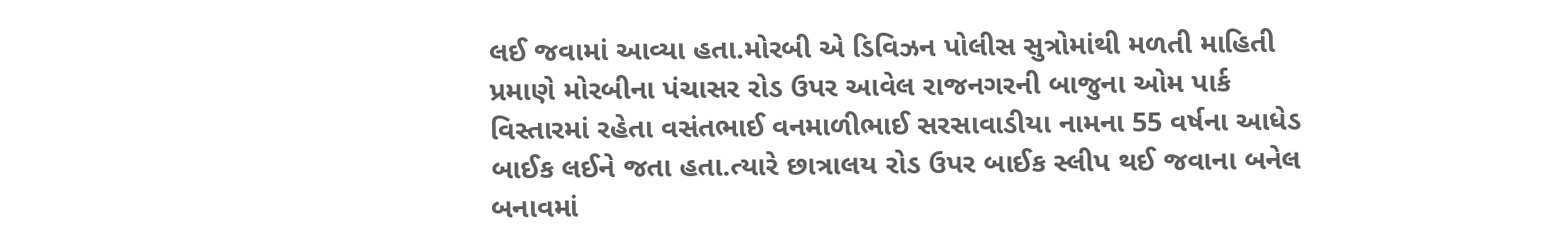લઈ જવામાં આવ્યા હતા.મોરબી એ ડિવિઝન પોલીસ સુત્રોમાંથી મળતી માહિતી પ્રમાણે મોરબીના પંચાસર રોડ ઉપર આવેલ રાજનગરની બાજુના ઓમ પાર્ક વિસ્તારમાં રહેતા વસંતભાઈ વનમાળીભાઈ સરસાવાડીયા નામના 55 વર્ષના આધેડ બાઈક લઈને જતા હતા.ત્યારે છાત્રાલય રોડ ઉપર બાઈક સ્લીપ થઈ જવાના બનેલ બનાવમાં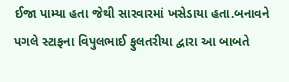ઈજા પામ્યા હતા જેથી સારવારમાં ખસેડાયા હતા.બનાવને પગલે સ્ટાફના વિપુલભાઈ ફુલતરીયા દ્વારા આ બાબતે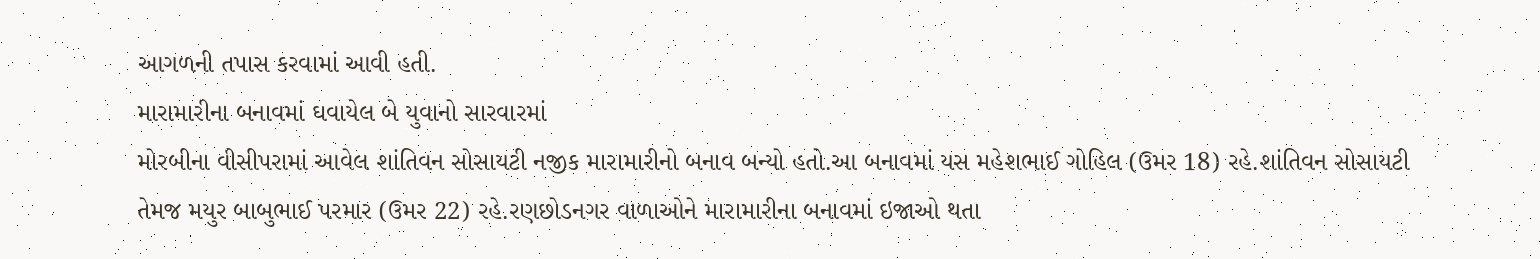આગળની તપાસ કરવામાં આવી હતી.
મારામારીના બનાવમાં ઘવાયેલ બે યુવાનો સારવારમાં
મોરબીના વીસીપરામાં આવેલ શાંતિવન સોસાયટી નજીક મારામારીનો બનાવ બન્યો હતો.આ બનાવમાં યસ મહેશભાઈ ગોહિલ (ઉમર 18) રહે.શાંતિવન સોસાયટી તેમજ મયુર બાબુભાઈ પરમાર (ઉમર 22) રહે.રણછોડનગર વાળાઓને મારામારીના બનાવમાં ઇજાઓ થતા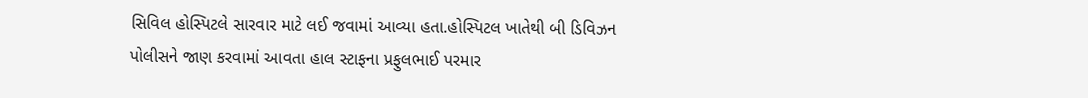સિવિલ હોસ્પિટલે સારવાર માટે લઈ જવામાં આવ્યા હતા.હોસ્પિટલ ખાતેથી બી ડિવિઝન પોલીસને જાણ કરવામાં આવતા હાલ સ્ટાફના પ્રફુલભાઈ પરમાર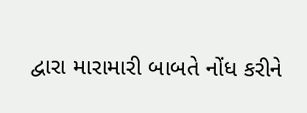દ્વારા મારામારી બાબતે નોંધ કરીને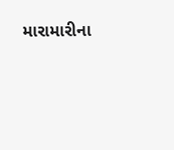મારામારીના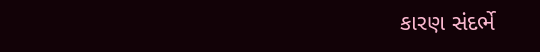કારણ સંદર્ભે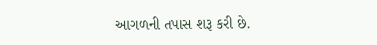આગળની તપાસ શરૂ કરી છે.